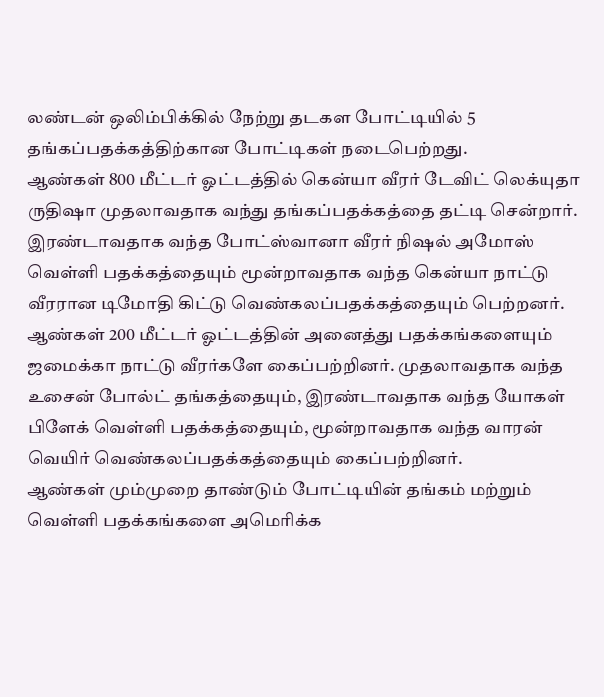லண்டன் ஒலிம்பிக்கில் நேற்று தடகள போட்டியில் 5 தங்கப்பதக்கத்திற்கான போட்டிகள் நடைபெற்றது.
ஆண்கள் 800 மீட்டர் ஓட்டத்தில் கென்யா வீரர் டேவிட் லெக்யுதா ருதிஷா முதலாவதாக வந்து தங்கப்பதக்கத்தை தட்டி சென்றார். இரண்டாவதாக வந்த போட்ஸ்வானா வீரர் நிஷல் அமோஸ் வெள்ளி பதக்கத்தையும் மூன்றாவதாக வந்த கென்யா நாட்டு வீரரான டிமோதி கிட்டு வெண்கலப்பதக்கத்தையும் பெற்றனர்.
ஆண்கள் 200 மீட்டர் ஓட்டத்தின் அனைத்து பதக்கங்களையும் ஜமைக்கா நாட்டு வீரர்களே கைப்பற்றினர். முதலாவதாக வந்த உசைன் போல்ட் தங்கத்தையும், இரண்டாவதாக வந்த யோகள் பிளேக் வெள்ளி பதக்கத்தையும், மூன்றாவதாக வந்த வாரன் வெயிர் வெண்கலப்பதக்கத்தையும் கைப்பற்றினர்.
ஆண்கள் மும்முறை தாண்டும் போட்டியின் தங்கம் மற்றும் வெள்ளி பதக்கங்களை அமெரிக்க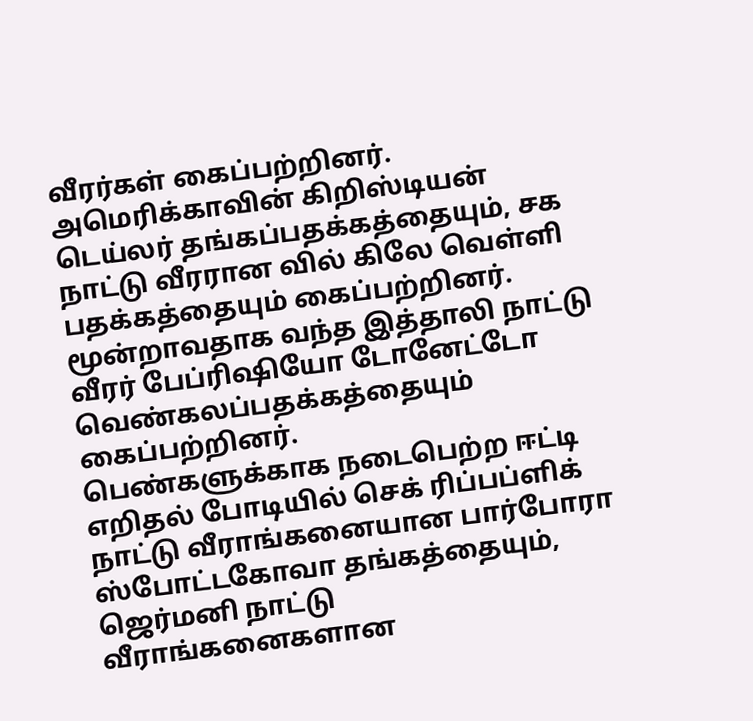வீரர்கள் கைப்பற்றினர். அமெரிக்காவின் கிறிஸ்டியன் டெய்லர் தங்கப்பதக்கத்தையும், சக நாட்டு வீரரான வில் கிலே வெள்ளி பதக்கத்தையும் கைப்பற்றினர். மூன்றாவதாக வந்த இத்தாலி நாட்டு வீரர் பேப்ரிஷியோ டோனேட்டோ வெண்கலப்பதக்கத்தையும் கைப்பற்றினர்.
பெண்களுக்காக நடைபெற்ற ஈட்டி எறிதல் போடியில் செக் ரிப்பப்ளிக் நாட்டு வீராங்கனையான பார்போரா ஸ்போட்டகோவா தங்கத்தையும், ஜெர்மனி நாட்டு வீராங்கனைகளான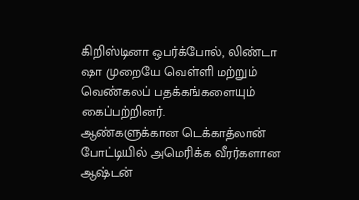கிறிஸ்டினா ஒபர்க்போல், லிண்டா ஷா முறையே வெள்ளி மற்றும் வெண்கலப் பதக்கங்களையும் கைப்பற்றினர்.
ஆண்களுக்கான டெக்காத்லான் போட்டியில் அமெரிக்க வீரர்களான ஆஷ்டன்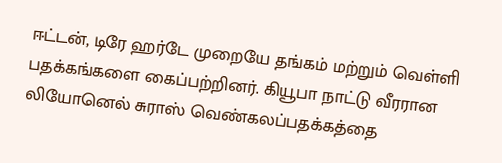ஈட்டன், டிரே ஹர்டே முறையே தங்கம் மற்றும் வெள்ளி பதக்கங்களை கைப்பற்றினர். கியூபா நாட்டு வீரரான லியோனெல் சுராஸ் வெண்கலப்பதக்கத்தை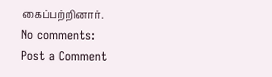கைப்பற்றினார்.
No comments:
Post a Comment